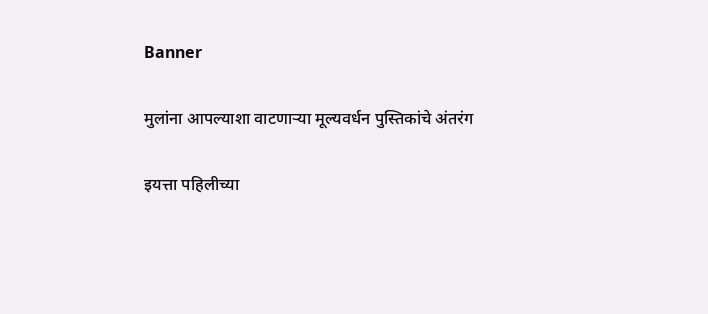Banner

मुलांना आपल्याशा वाटणार्‍या मूल्यवर्धन पुस्तिकांचे अंतरंग

इयत्ता पहिलीच्या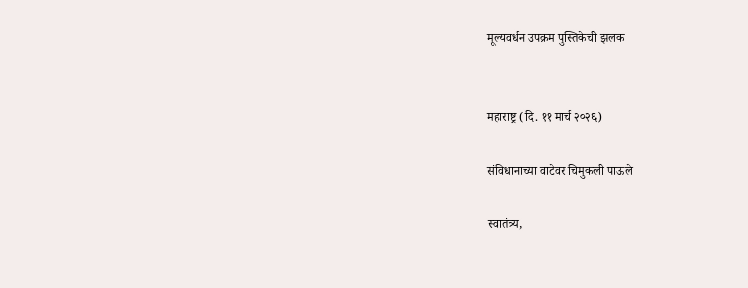मूल्यवर्धन उपक्रम पुस्तिकेची झलक


महाराष्ट्र (दि. ११ मार्च २०२६)

संविधानाच्या वाटेवर चिमुकली पाऊले

स्वातंत्र्य,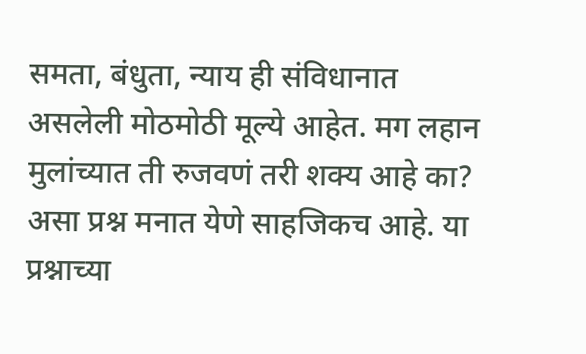समता, बंधुता, न्याय ही संविधानात असलेली मोठमोठी मूल्ये आहेत. मग लहान मुलांच्यात ती रुजवणं तरी शक्य आहे का? असा प्रश्न मनात येणे साहजिकच आहे. या प्रश्नाच्या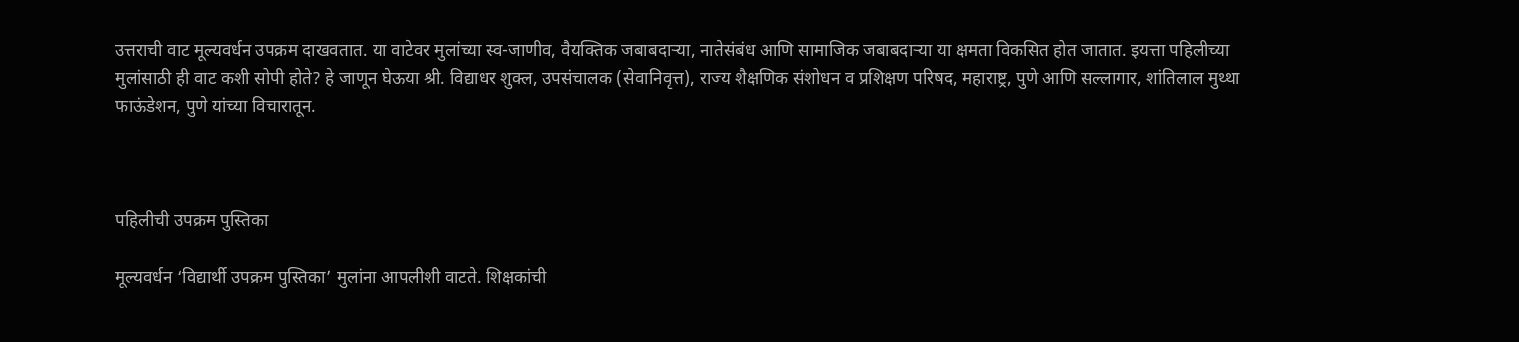उत्तराची वाट मूल्यवर्धन उपक्रम दाखवतात. या वाटेवर मुलांच्या स्व-जाणीव, वैयक्तिक जबाबदाऱ्या, नातेसंबंध आणि सामाजिक जबाबदार्‍या या क्षमता विकसित होत जातात. इयत्ता पहिलीच्या मुलांसाठी ही वाट कशी सोपी होते? हे जाणून घेऊया श्री. विद्याधर शुक्ल, उपसंचालक (सेवानिवृत्त), राज्य शैक्षणिक संशोधन व प्रशिक्षण परिषद, महाराष्ट्र, पुणे आणि सल्लागार, शांतिलाल मुथ्था फाऊंडेशन, पुणे यांच्या विचारातून.



पहिलीची उपक्रम पुस्तिका

मूल्यवर्धन ‘विद्यार्थी उपक्रम पुस्तिका’ मुलांना आपलीशी वाटते. शिक्षकांची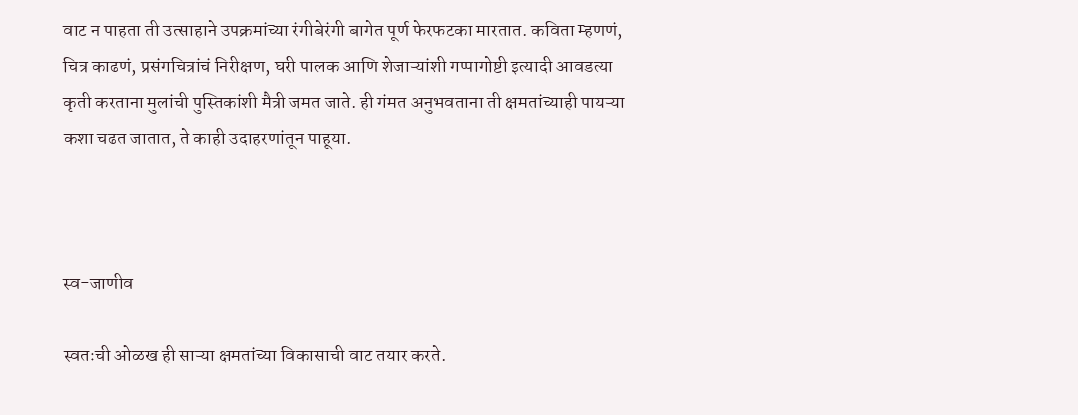वाट न पाहता ती उत्साहाने उपक्रमांच्या रंगीबेरंगी बागेत पूर्ण फेरफटका मारतात. कविता म्हणणं, चित्र काढणं, प्रसंगचित्रांचं निरीक्षण, घरी पालक आणि शेजाऱ्यांशी गप्पागोष्टी इत्यादी आवडत्या कृती करताना मुलांची पुस्तिकांशी मैत्री जमत जाते. ही गंमत अनुभवताना ती क्षमतांच्याही पायऱ्या कशा चढत जातात, ते काही उदाहरणांतून पाहूया.



स्व-जाणीव

स्वतःची ओळख ही साऱ्या क्षमतांच्या विकासाची वाट तयार करते.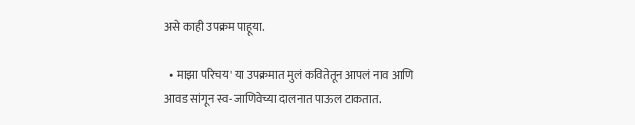असे काही उपक्रम पाहूया.

  • माझा परिचय' या उपक्रमात मुलं कवितेतून आपलं नाव आणि आवड सांगून स्व-जाणिवेच्या दालनात पाऊल टाकतात.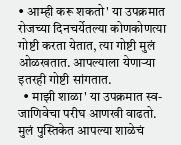• आम्ही करू शकतो' या उपक्रमात रोजच्या दिनचर्येतल्या कोणकोणत्या गोष्टी करता येतात, त्या गोष्टी मुलं ओळखतात. आपल्याला येणाऱ्या इतरही गोष्टी सांगतात.
  • माझी शाळा' या उपक्रमात स्व-जाणिवेचा परीघ आणखी वाढतो. मुलं पुस्तिकेत आपल्या शाळेचं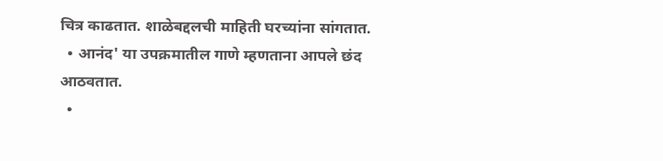चित्र काढतात. शाळेबद्दलची माहिती घरच्यांना सांगतात.
  • आनंद' या उपक्रमातील गाणे म्हणताना आपले छंद आठवतात.
  •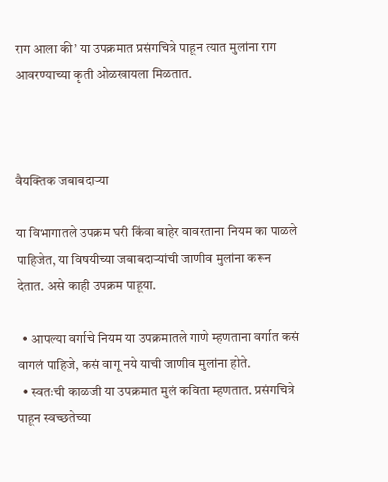राग आला की’ या उपक्रमात प्रसंगचित्रे पाहून त्यात मुलांना राग आवरण्याच्या कृती ओळखायला मिळतात.



वैयक्तिक जबाबदाऱ्या

या विभागातले उपक्रम घरी किंवा बाहेर वावरताना नियम का पाळले पाहिजेत, या विषयीच्या जबाबदार्‍यांची जाणीव मुलांना करून देतात. असे काही उपक्रम पाहूया.

  • आपल्या वर्गाचे नियम या उपक्रमातले गाणे म्हणताना वर्गात कसं वागलं पाहिजे, कसं वागू नये याची जाणीव मुलांना होते.
  • स्वतःची काळजी या उपक्रमात मुलं कविता म्हणतात. प्रसंगचित्रे पाहून स्वच्छतेच्या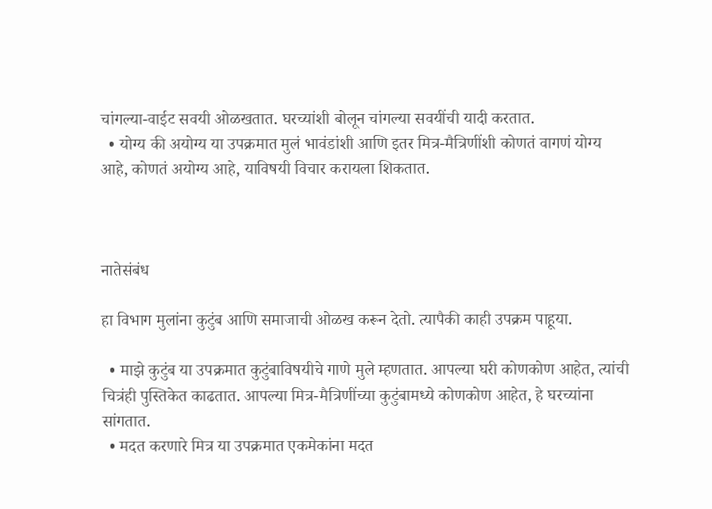चांगल्या-वाईट सवयी ओळखतात. घरच्यांशी बोलून चांगल्या सवयींची यादी करतात.
  • योग्य की अयोग्य या उपक्रमात मुलं भावंडांशी आणि इतर मित्र-मैत्रिणींशी कोणतं वागणं योग्य आहे, कोणतं अयोग्य आहे, याविषयी विचार करायला शिकतात.



नातेसंबंध

हा विभाग मुलांना कुटुंब आणि समाजाची ओळख करून देतो. त्यापैकी काही उपक्रम पाहूया.

  • माझे कुटुंब या उपक्रमात कुटुंबाविषयीचे गाणे मुले म्हणतात. आपल्या घरी कोणकोण आहेत, त्यांची चित्रंही पुस्तिकेत काढतात. आपल्या मित्र-मैत्रिणींच्या कुटुंबामध्ये कोणकोण आहेत, हे घरच्यांना सांगतात.
  • मदत करणारे मित्र या उपक्रमात एकमेकांना मदत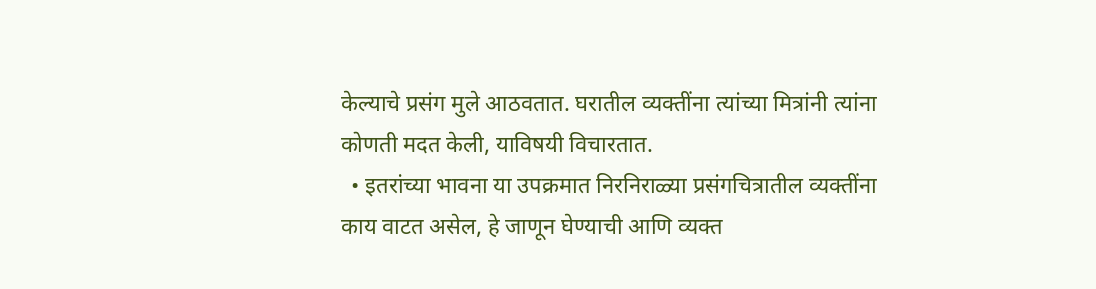केल्याचे प्रसंग मुले आठवतात. घरातील व्यक्तींना त्यांच्या मित्रांनी त्यांना कोणती मदत केली, याविषयी विचारतात.
  • इतरांच्या भावना या उपक्रमात निरनिराळ्या प्रसंगचित्रातील व्यक्तींना काय वाटत असेल, हे जाणून घेण्याची आणि व्यक्त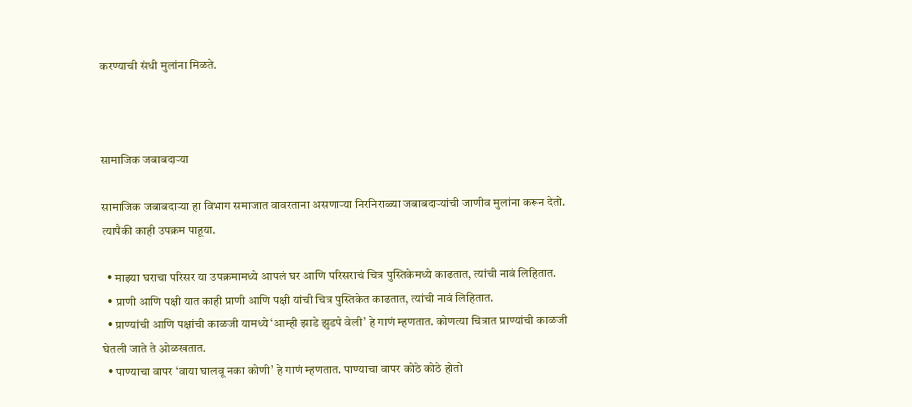करण्याची संधी मुलांना मिळते.



सामाजिक जबाबदाऱ्या

सामाजिक जबाबदाऱ्या हा विभाग समाजात वावरताना असणाऱ्या निरनिराळ्या जबाबदाऱ्यांची जाणीव मुलांना करून देतो. त्यापैकी काही उपक्रम पाहूया.

  • माझ्या घराचा परिसर या उपक्रमामध्ये आपलं घर आणि परिसराचं चित्र पुस्तिकेमध्ये काढतात, त्यांची नावं लिहितात.
  • प्राणी आणि पक्षी यात काही प्राणी आणि पक्षी यांची चित्र पुस्तिकेत काढतात, त्यांची नावं लिहितात.
  • प्राण्यांची आणि पक्षांची काळजी यामध्ये ‘आम्ही झाडे झुडपे वेली’ हे गाणं म्हणतात. कोणत्या चित्रात प्राण्यांची काळजी घेतली जाते ते ओळखतात.
  • पाण्याचा वापर ‘वाया घालवू नका कोणी’ हे गाणं म्हणतात. पाण्याचा वापर कोठे कोठे होतो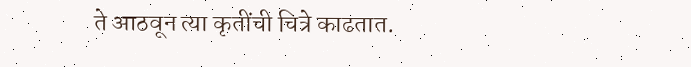ते आठवून त्या कृतींची चित्रे काढतात.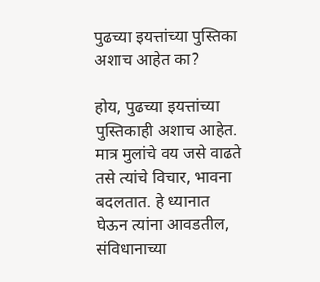पुढच्या इयत्तांच्या पुस्तिका अशाच आहेत का?

होय, पुढच्या इयत्तांच्या पुस्तिकाही अशाच आहेत. मात्र मुलांचे वय जसे वाढते तसे त्यांचे विचार, भावना बदलतात. हे ध्यानात घेऊन त्यांना आवडतील, संविधानाच्या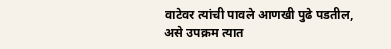वाटेवर त्यांची पावले आणखी पुढे पडतील, असे उपक्रम त्यात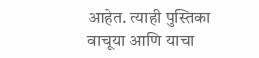आहेत. त्याही पुस्तिका वाचूया आणि याचा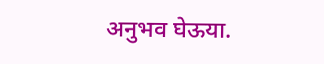अनुभव घेऊया.